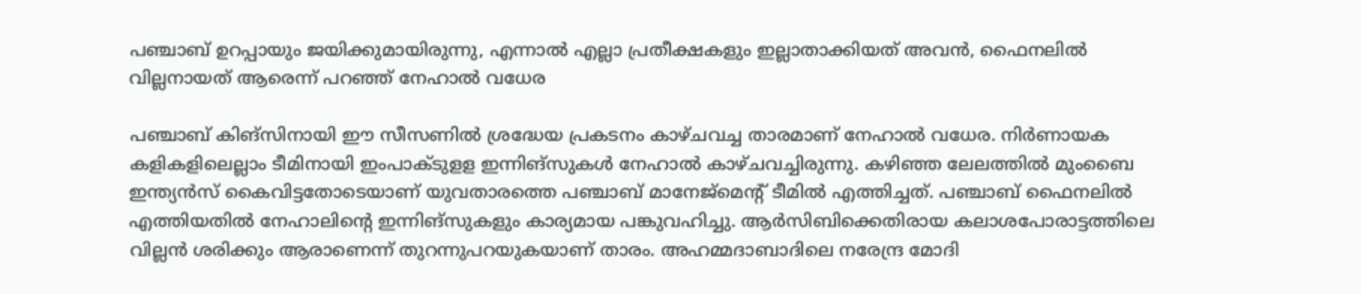പഞ്ചാബ് ഉറപ്പായും ജയിക്കുമായിരുന്നു, എന്നാൽ എല്ലാ പ്രതീക്ഷകളും ഇല്ലാതാക്കിയത് അവൻ, ഫൈനലിൽ വില്ലനായത് ആരെന്ന് പറഞ്ഞ് നേഹാൽ വധേര

പഞ്ചാബ് കിങ്സിനായി ഈ സീസണിൽ ശ്രദ്ധേയ പ്രകടനം കാഴ്ചവച്ച താരമാണ് നേഹാൽ വധേര. നിർണായക കളികളിലെല്ലാം ടീമിനായി ഇംപാക്ടുളള ഇന്നിങ്സുകൾ നേഹാൽ കാഴ്ചവച്ചിരുന്നു. കഴിഞ്ഞ ലേലത്തിൽ മുംബൈ ഇന്ത്യൻസ് കൈവിട്ടതോടെയാണ് യുവതാരത്തെ പഞ്ചാബ് മാനേജ്മെന്റ് ടീമിൽ എത്തിച്ചത്. പഞ്ചാബ് ഫൈനലിൽ എത്തിയതിൽ നേഹാലിന്റെ ഇന്നിങ്സുകളും കാര്യമായ പങ്കുവഹിച്ചു. ആർസിബിക്കെതിരായ കലാശപോരാട്ടത്തിലെ വില്ലൻ ശരിക്കും ആരാണെന്ന് തുറന്നുപറയുകയാണ് താരം. അഹമ്മദാബാദിലെ നരേന്ദ്ര മോദി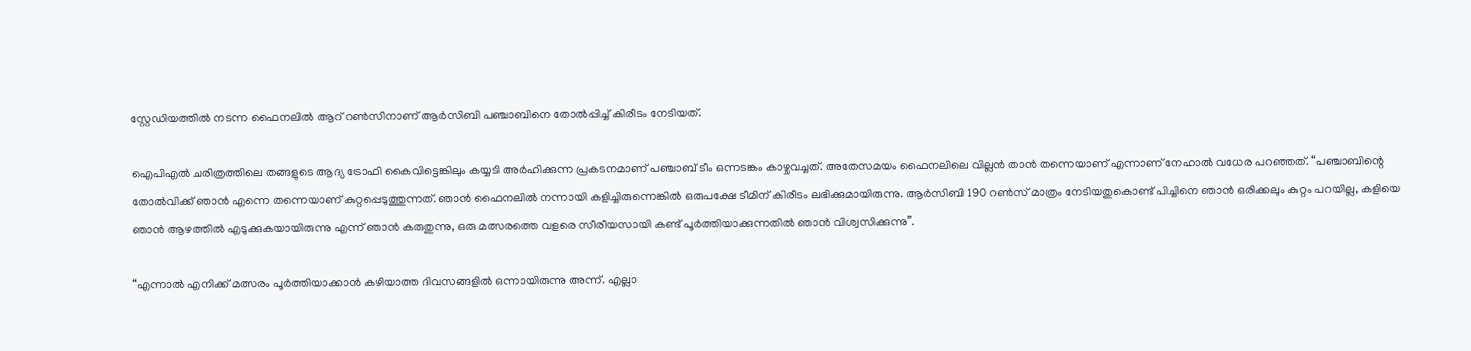സ്റ്റേഡിയത്തിൽ നടന്ന ഫൈനലിൽ ആറ് റൺസിനാണ് ആർസിബി പഞ്ചാബിനെ തോൽപ്പിച്ച് കിരീടം നേടിയത്.

ഐപിഎൽ ചരിത്രത്തിലെ തങ്ങളുടെ ആദ്യ ട്രോഫി കൈവിട്ടെങ്കിലും കയ്യടി അർഹിക്കുന്ന പ്രകടനമാണ് പഞ്ചാബ് ടീം ഒന്നടങ്കം കാഴ്ചവച്ചത്. അതേസമയം ഫൈനലിലെ വില്ലൻ താൻ തന്നെയാണ് എന്നാണ് നേഹാൽ വധേര പറഞ്ഞത്. “പഞ്ചാബിന്റെ തോൽവിക്ക് ഞാൻ എന്നെ തന്നെയാണ് കുറ്റപ്പെടുത്തുന്നത്. ഞാൻ ഫൈനലിൽ നന്നായി കളിച്ചിരുന്നെങ്കിൽ ഒരുപക്ഷേ ടീമിന് കിരീടം ലഭിക്കുമായിരുന്നു. ആർസിബി 190 റൺസ് മാത്രം നേടിയതുകൊണ്ട് പിച്ചിനെ ഞാൻ ഒരിക്കലും കുറ്റം പറയില്ല, കളിയെ ഞാൻ ആഴത്തിൽ എടുക്കുകയായിരുന്നു എന്ന് ഞാൻ കരുതുന്നു, ഒരു മത്സരത്തെ വളരെ സീരീയസായി കണ്ട് പൂർത്തിയാക്കുന്നതിൽ ഞാൻ വിശ്വസിക്കുന്നു”.

“എന്നാൽ എനിക്ക് മത്സരം പൂർത്തിയാക്കാൻ കഴിയാത്ത ദിവസങ്ങളിൽ ഒന്നായിരുന്നു അന്ന്. എല്ലാ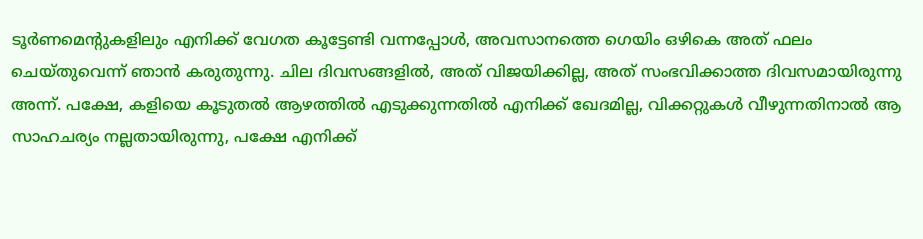ടൂർണമെന്റുകളിലും എനിക്ക് വേഗത കൂട്ടേണ്ടി വന്നപ്പോൾ, അവസാനത്തെ ഗെയിം ഒഴികെ അത് ഫലം ചെയ്തുവെന്ന് ഞാൻ കരുതുന്നു. ചില ദിവസങ്ങളിൽ, അത് വിജയിക്കില്ല, അത് സംഭവിക്കാത്ത ദിവസമായിരുന്നു അന്ന്. പക്ഷേ, കളിയെ കൂടുതൽ ആഴത്തിൽ എടുക്കുന്നതിൽ എനിക്ക് ഖേദമില്ല, വിക്കറ്റുകൾ വീഴുന്നതിനാൽ ആ സാഹചര്യം നല്ലതായിരുന്നു, പക്ഷേ എനിക്ക്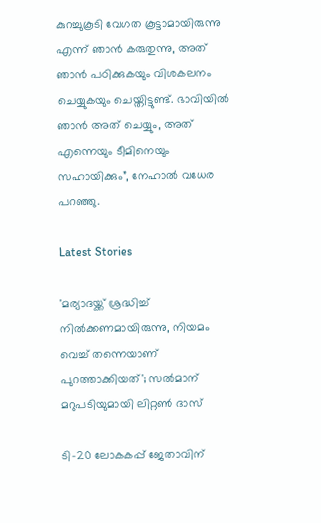കുറച്ചുകൂടി വേഗത കൂട്ടാമായിരുന്നു എന്ന് ഞാൻ കരുതുന്നു, അത് ഞാൻ പഠിക്കുകയും വിശകലനം ചെയ്യുകയും ചെയ്തിട്ടുണ്ട്. ഭാവിയിൽ ഞാൻ അത് ചെയ്യും, അത് എന്നെയും ടീമിനെയും സഹായിക്കും”, നേഹാൽ വധേര പറഞ്ഞു.

Latest Stories

'മര്യാദയ്ക്ക് ശ്രദ്ധിച്ച് നിൽക്കണമായിരുന്നു, നിയമം വെച്ച് തന്നെയാണ് പുറത്താക്കിയത്'; സൽമാന് മറുപടിയുമായി ലിറ്റൺ ദാസ്

ടി-20 ലോകകപ്പ് ജേതാവിന്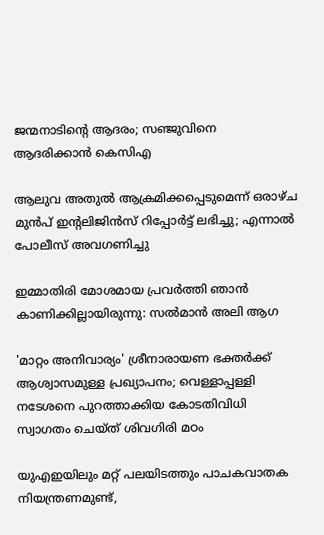ജന്മനാടിന്റെ ആദരം; സഞ്ജുവിനെ ആദരിക്കാൻ കെസിഎ

ആലുവ അതുൽ ആക്രമിക്കപ്പെടുമെന്ന് ഒരാഴ്ച മുൻപ് ഇന്റലിജിൻസ് റിപ്പോർട്ട് ലഭിച്ചു; എന്നാൽ പോലീസ് അവഗണിച്ചു

ഇമ്മാതിരി മോശമായ പ്രവർത്തി ഞാൻ കാണിക്കില്ലായിരുന്നു: സല്‍മാന്‍ അലി ആഗ

'മാറ്റം അനിവാര്യം' ശ്രീനാരായണ ഭക്തര്‍ക്ക് ആശ്വാസമുള്ള പ്രഖ്യാപനം; വെള്ളാപ്പള്ളി നടേശനെ പുറത്താക്കിയ കോടതിവിധി സ്വാഗതം ചെയ്ത് ശിവഗിരി മഠം

യുഎഇയിലും മറ്റ് പലയിടത്തും പാചകവാതക നിയന്ത്രണമുണ്ട്,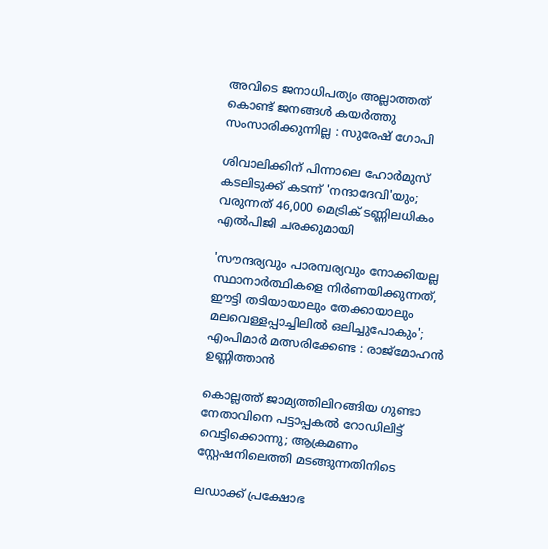അവിടെ ജനാധിപത്യം അല്ലാത്തത് കൊണ്ട് ജനങ്ങൾ കയർത്തു സംസാരിക്കുന്നില്ല : സുരേഷ് ഗോപി

ശിവാലിക്കിന് പിന്നാലെ ഹോർമുസ് കടലിടുക്ക് കടന്ന് 'നന്ദാദേവി'യും; വരുന്നത് 46,000 മെട്രിക് ടണ്ണിലധികം എൽപിജി ചരക്കുമായി

'സൗന്ദര്യവും പാരമ്പര്യവും നോക്കിയല്ല സ്ഥാനാര്‍ത്ഥികളെ നിര്‍ണയിക്കുന്നത്, ഈട്ടി തടിയായാലും തേക്കായാലും മലവെള്ളപ്പാച്ചിലിൽ ഒലിച്ചുപോകും'; എംപിമാർ മത്സരിക്കേണ്ട : രാജ്‌മോഹൻ ഉണ്ണിത്താന്‍

കൊല്ലത്ത് ജാമ്യത്തിലിറങ്ങിയ ഗുണ്ടാ നേതാവിനെ പട്ടാപ്പകൽ റോഡിലിട്ട് വെട്ടിക്കൊന്നു; ആക്രമണം സ്റ്റേഷനിലെത്തി മടങ്ങുന്നതിനിടെ

ലഡാക്ക് പ്രക്ഷോഭ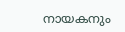നായകനും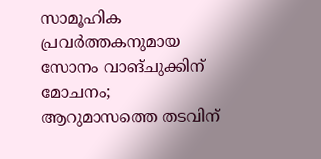സാമൂഹിക പ്രവർത്തകനുമായ സോനം വാങ്ചുക്കിന് മോചനം; ആറുമാസത്തെ തടവിന്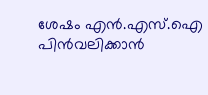ശേഷം എന്‍.എസ്.ഐ പിൻവലിക്കാൻ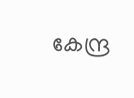കേന്ദ്ര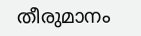തീരുമാനം